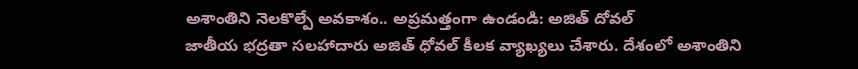అశాంతిని నెలకొల్పే అవకాశం.. అప్రమత్తంగా ఉండండి: అజిత్ దోవల్
జాతీయ భద్రతా సలహాదారు అజిత్ ధోవల్ కీలక వ్యాఖ్యలు చేశారు. దేశంలో అశాంతిని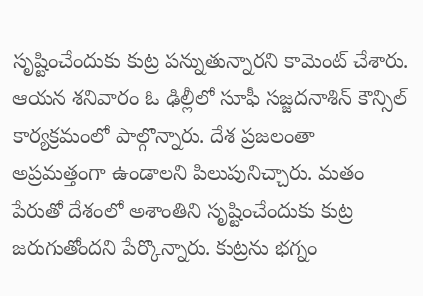సృష్టించేందుకు కుట్ర పన్నుతున్నారని కామెంట్ చేశారు. ఆయన శనివారం ఓ ఢిల్లీలో సూఫీ సజ్జదనాశిన్ కౌన్సిల్ కార్యక్రమంలో పాల్గొన్నారు. దేశ ప్రజలంతా అప్రమత్తంగా ఉండాలని పిలుపునిచ్చారు. మతం పేరుతో దేశంలో అశాంతిని సృష్టించేందుకు కుట్ర జరుగుతోందని పేర్కొన్నారు. కుట్రను భగ్నం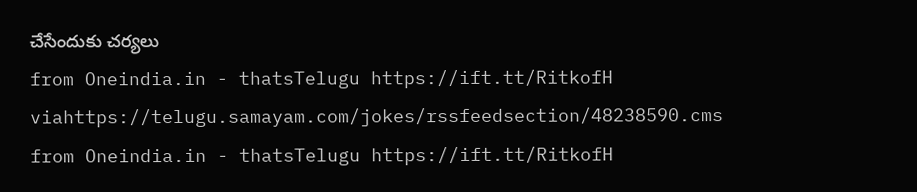చేసేందుకు చర్యలు
from Oneindia.in - thatsTelugu https://ift.tt/RitkofH
viahttps://telugu.samayam.com/jokes/rssfeedsection/48238590.cms
from Oneindia.in - thatsTelugu https://ift.tt/RitkofH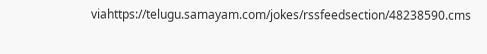viahttps://telugu.samayam.com/jokes/rssfeedsection/48238590.cms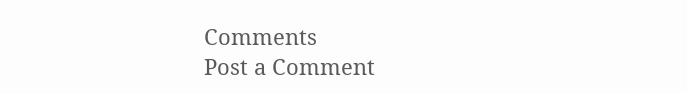Comments
Post a Comment